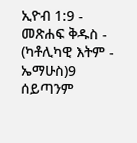ኢዮብ 1:9 - መጽሐፍ ቅዱስ - (ካቶሊካዊ እትም - ኤማሁስ)9 ሰይጣንም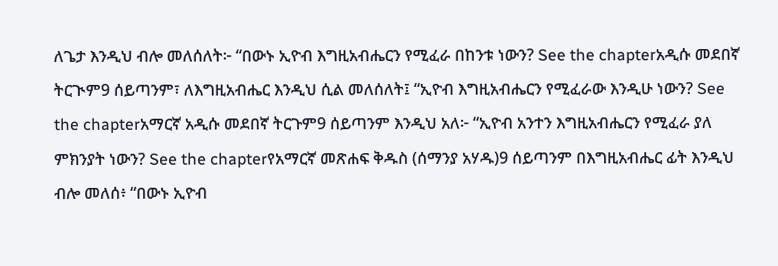ለጌታ እንዲህ ብሎ መለሰለት፦ “በውኑ ኢዮብ እግዚአብሔርን የሚፈራ በከንቱ ነውን? See the chapterአዲሱ መደበኛ ትርጒም9 ሰይጣንም፣ ለእግዚአብሔር እንዲህ ሲል መለሰለት፤ “ኢዮብ እግዚአብሔርን የሚፈራው እንዲሁ ነውን? See the chapterአማርኛ አዲሱ መደበኛ ትርጉም9 ሰይጣንም እንዲህ አለ፦ “ኢዮብ አንተን እግዚአብሔርን የሚፈራ ያለ ምክንያት ነውን? See the chapterየአማርኛ መጽሐፍ ቅዱስ (ሰማንያ አሃዱ)9 ሰይጣንም በእግዚአብሔር ፊት እንዲህ ብሎ መለሰ፥ “በውኑ ኢዮብ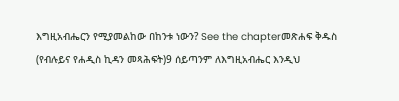እግዚአብሔርን የሚያመልከው በከንቱ ነውን? See the chapterመጽሐፍ ቅዱስ (የብሉይና የሐዲስ ኪዳን መጻሕፍት)9 ሰይጣንም ለእግዚአብሔር እንዲህ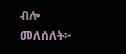ብሎ መለሰለት፦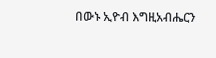በውኑ ኢዮብ እግዚአብሔርን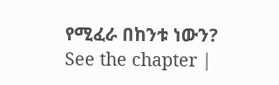የሚፈራ በከንቱ ነውን? See the chapter |